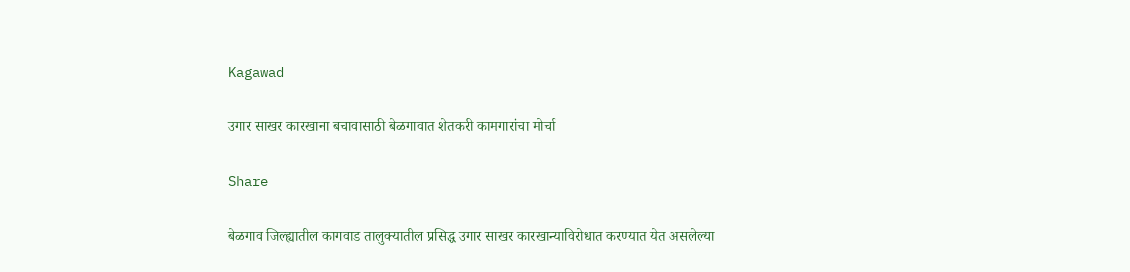Kagawad

उगार साखर कारखाना बचावासाठी बेळगावात शेतकरी कामगारांचा मोर्चा

Share

बेळगाव जिल्ह्यातील कागवाड तालुक्यातील प्रसिद्ध उगार साखर कारखान्याविरोधात करण्यात येत असलेल्या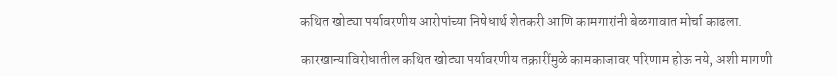कथित खोट्या पर्यावरणीय आरोपांच्या निषेधार्थ शेतकरी आणि कामगारांनी बेळगावात मोर्चा काढला.

कारखान्याविरोधातील कथित खोट्या पर्यावरणीय तक्रारींमुळे कामकाजावर परिणाम होऊ नये, अशी मागणी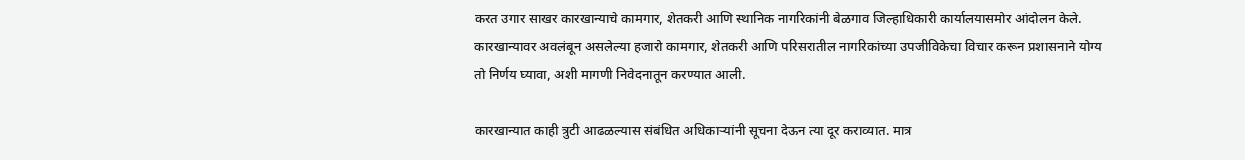करत उगार साखर कारखान्याचे कामगार, शेतकरी आणि स्थानिक नागरिकांनी बेळगाव जिल्हाधिकारी कार्यालयासमोर आंदोलन केले. कारखान्यावर अवलंबून असलेल्या हजारो कामगार, शेतकरी आणि परिसरातील नागरिकांच्या उपजीविकेचा विचार करून प्रशासनाने योग्य तो निर्णय घ्यावा, अशी मागणी निवेदनातून करण्यात आली.

कारखान्यात काही त्रुटी आढळल्यास संबंधित अधिकाऱ्यांनी सूचना देऊन त्या दूर कराव्यात. मात्र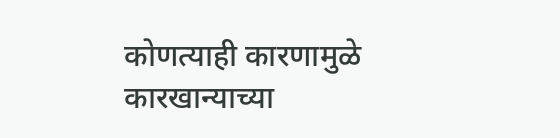कोणत्याही कारणामुळे कारखान्याच्या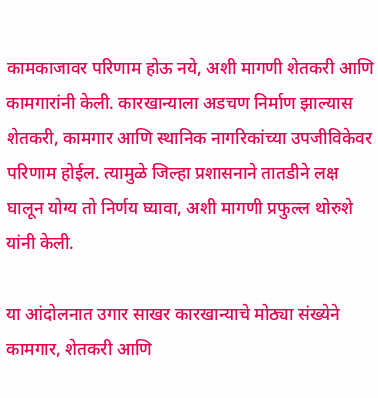कामकाजावर परिणाम होऊ नये, अशी मागणी शेतकरी आणि कामगारांनी केली. कारखान्याला अडचण निर्माण झाल्यास शेतकरी, कामगार आणि स्थानिक नागरिकांच्या उपजीविकेवर परिणाम होईल. त्यामुळे जिल्हा प्रशासनाने तातडीने लक्ष घालून योग्य तो निर्णय घ्यावा, अशी मागणी प्रफुल्ल थोरुशे यांनी केली.

या आंदोलनात उगार साखर कारखान्याचे मोठ्या संख्येने कामगार, शेतकरी आणि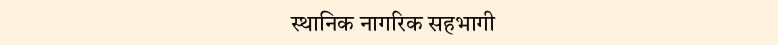स्थानिक नागरिक सहभागी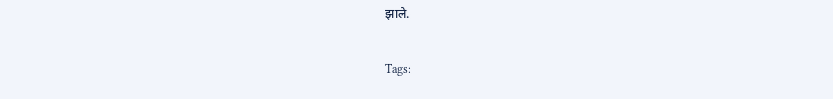झाले.

Tags: